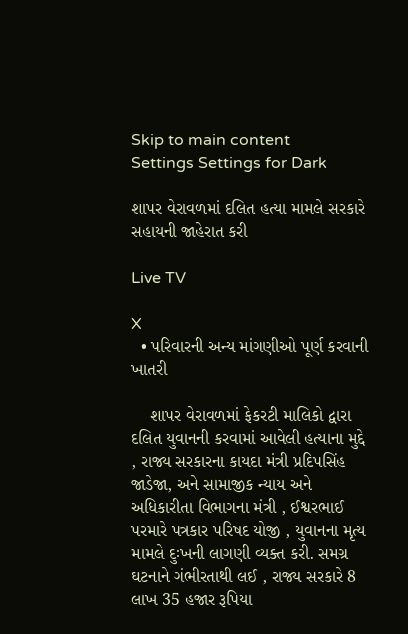Skip to main content
Settings Settings for Dark

શાપર વેરાવળમાં દલિત હત્યા મામલે સરકારે સહાયની જાહેરાત કરી

Live TV

X
  • પરિવારની અન્ય માંગણીઓ પૂર્ણ કરવાની ખાતરી

    શાપર વેરાવળમાં ફેકરટી માલિકો દ્વારા દલિત યુવાનની કરવામાં આવેલી હત્યાના મુદ્દે , રાજ્ય સરકારના કાયદા મંત્રી પ્રદિપસિંહ જાડેજા, અને સામાજીક ન્યાય અને અધિકારીતા વિભાગના મંત્રી , ઈશ્વરભાઈ પરમારે પત્રકાર પરિષદ યોજી , યુવાનના મૃત્ય મામલે દુઃખની લાગણી વ્યક્ત કરી. સમગ્ર ઘટનાને ગંભીરતાથી લઈ , રાજ્ય સરકારે 8 લાખ 35 હજાર રૂપિયા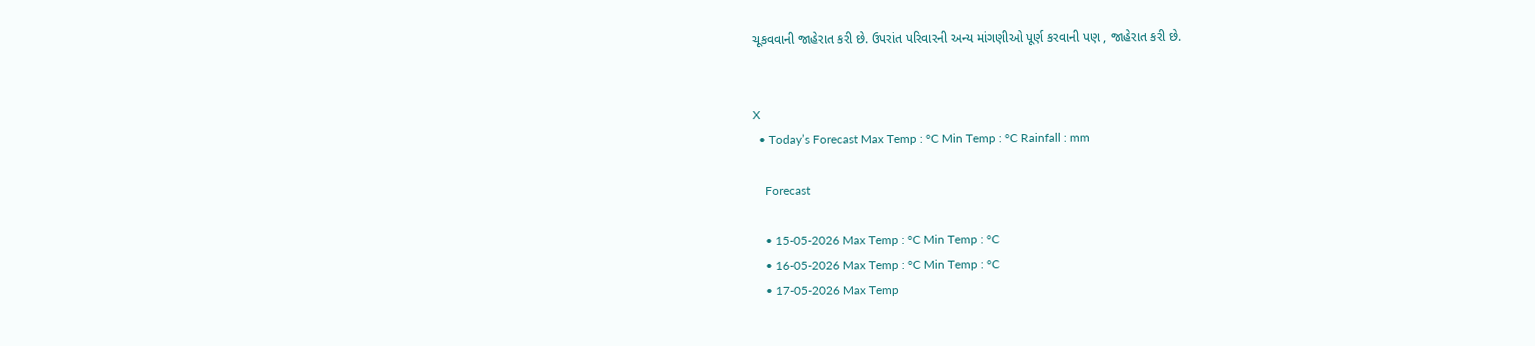ચૂકવવાની જાહેરાત કરી છે. ઉપરાંત પરિવારની અન્ય માંગણીઓ પૂર્ણ કરવાની પણ , જાહેરાત કરી છે.


X
  • Today’s Forecast Max Temp : °C Min Temp : °C Rainfall : mm

    Forecast

    • 15-05-2026 Max Temp : °C Min Temp : °C
    • 16-05-2026 Max Temp : °C Min Temp : °C
    • 17-05-2026 Max Temp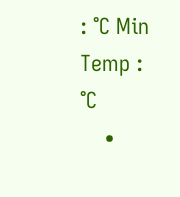: °C Min Temp : °C
    •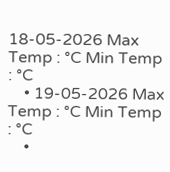18-05-2026 Max Temp : °C Min Temp : °C
    • 19-05-2026 Max Temp : °C Min Temp : °C
    •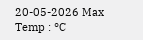20-05-2026 Max Temp : °C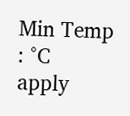Min Temp : °C
apply